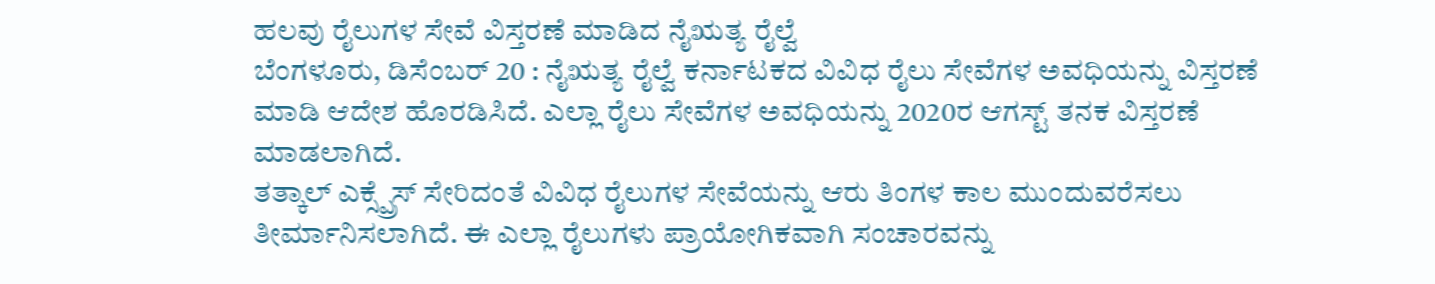ಹಲವು ರೈಲುಗಳ ಸೇವೆ ವಿಸ್ತರಣೆ ಮಾಡಿದ ನೈಋತ್ಯ ರೈಲ್ವೆ
ಬೆಂಗಳೂರು, ಡಿಸೆಂಬರ್ 20 : ನೈಋತ್ಯ ರೈಲ್ವೆ ಕರ್ನಾಟಕದ ವಿವಿಧ ರೈಲು ಸೇವೆಗಳ ಅವಧಿಯನ್ನು ವಿಸ್ತರಣೆ ಮಾಡಿ ಆದೇಶ ಹೊರಡಿಸಿದೆ. ಎಲ್ಲಾ ರೈಲು ಸೇವೆಗಳ ಅವಧಿಯನ್ನು 2020ರ ಆಗಸ್ಟ್ ತನಕ ವಿಸ್ತರಣೆ ಮಾಡಲಾಗಿದೆ.
ತತ್ಕಾಲ್ ಎಕ್ಸ್ಪ್ರೆಸ್ ಸೇರಿದಂತೆ ವಿವಿಧ ರೈಲುಗಳ ಸೇವೆಯನ್ನು ಆರು ತಿಂಗಳ ಕಾಲ ಮುಂದುವರೆಸಲು ತೀರ್ಮಾನಿಸಲಾಗಿದೆ. ಈ ಎಲ್ಲಾ ರೈಲುಗಳು ಪ್ರಾಯೋಗಿಕವಾಗಿ ಸಂಚಾರವನ್ನು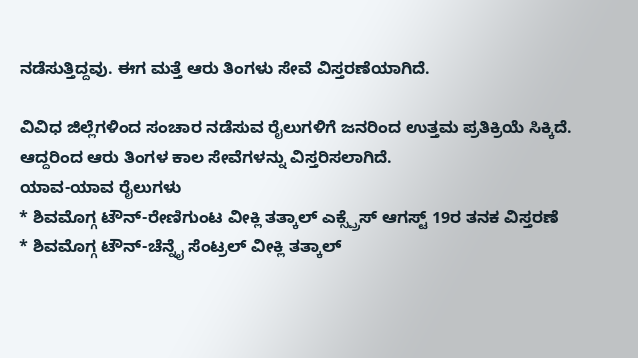ನಡೆಸುತ್ತಿದ್ದವು. ಈಗ ಮತ್ತೆ ಆರು ತಿಂಗಳು ಸೇವೆ ವಿಸ್ತರಣೆಯಾಗಿದೆ.

ವಿವಿಧ ಜಿಲ್ಲೆಗಳಿಂದ ಸಂಚಾರ ನಡೆಸುವ ರೈಲುಗಳಿಗೆ ಜನರಿಂದ ಉತ್ತಮ ಪ್ರತಿಕ್ರಿಯೆ ಸಿಕ್ಕಿದೆ. ಆದ್ದರಿಂದ ಆರು ತಿಂಗಳ ಕಾಲ ಸೇವೆಗಳನ್ನು ವಿಸ್ತರಿಸಲಾಗಿದೆ.
ಯಾವ-ಯಾವ ರೈಲುಗಳು
* ಶಿವಮೊಗ್ಗ ಟೌನ್-ರೇಣಿಗುಂಟ ವೀಕ್ಲಿ ತತ್ಕಾಲ್ ಎಕ್ಸ್ಪ್ರೆಸ್ ಆಗಸ್ಟ್ 19ರ ತನಕ ವಿಸ್ತರಣೆ
* ಶಿವಮೊಗ್ಗ ಟೌನ್-ಚೆನ್ನೈ ಸೆಂಟ್ರಲ್ ವೀಕ್ಲಿ ತತ್ಕಾಲ್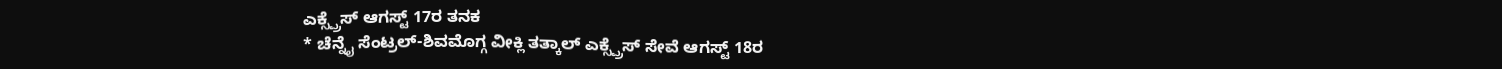ಎಕ್ಸ್ಪ್ರೆಸ್ ಆಗಸ್ಟ್ 17ರ ತನಕ
* ಚೆನ್ನೈ ಸೆಂಟ್ರಲ್-ಶಿವಮೊಗ್ಗ ವೀಕ್ಲಿ ತತ್ಕಾಲ್ ಎಕ್ಸ್ಪ್ರೆಸ್ ಸೇವೆ ಆಗಸ್ಟ್ 18ರ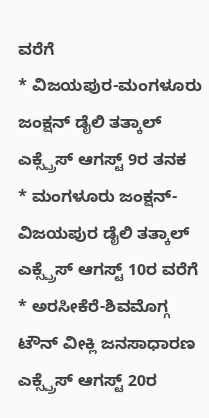ವರೆಗೆ
* ವಿಜಯಪುರ-ಮಂಗಳೂರು ಜಂಕ್ಷನ್ ಡೈಲಿ ತತ್ಕಾಲ್ ಎಕ್ಸ್ಪ್ರೆಸ್ ಆಗಸ್ಟ್ 9ರ ತನಕ
* ಮಂಗಳೂರು ಜಂಕ್ಷನ್-ವಿಜಯಪುರ ಡೈಲಿ ತತ್ಕಾಲ್ ಎಕ್ಸ್ಪ್ರೆಸ್ ಆಗಸ್ಟ್ 10ರ ವರೆಗೆ
* ಅರಸೀಕೆರೆ-ಶಿವಮೊಗ್ಗ ಟೌನ್ ವೀಕ್ಲಿ ಜನಸಾಧಾರಣ ಎಕ್ಸ್ಪ್ರೆಸ್ ಆಗಸ್ಟ್ 20ರ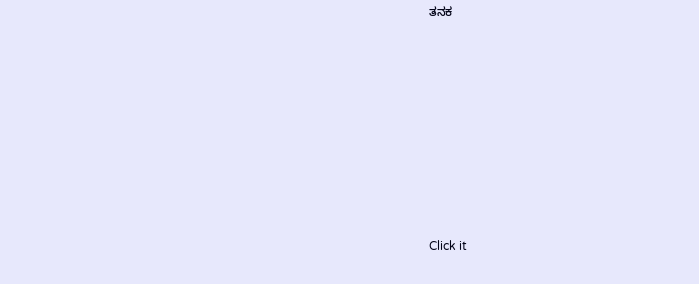ತನಕ












Click it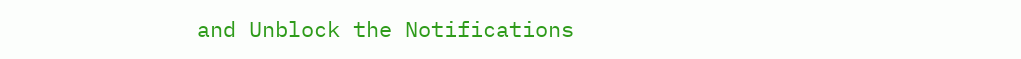and Unblock the Notifications